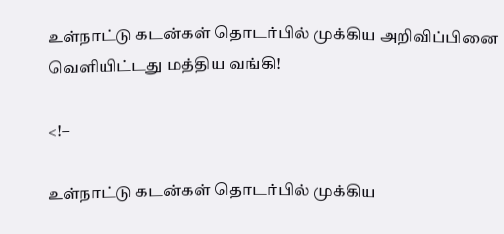உள்நாட்டு கடன்கள் தொடர்பில் முக்கிய அறிவிப்பினை வெளியிட்டது மத்திய வங்கி!

<!–

உள்நாட்டு கடன்கள் தொடர்பில் முக்கிய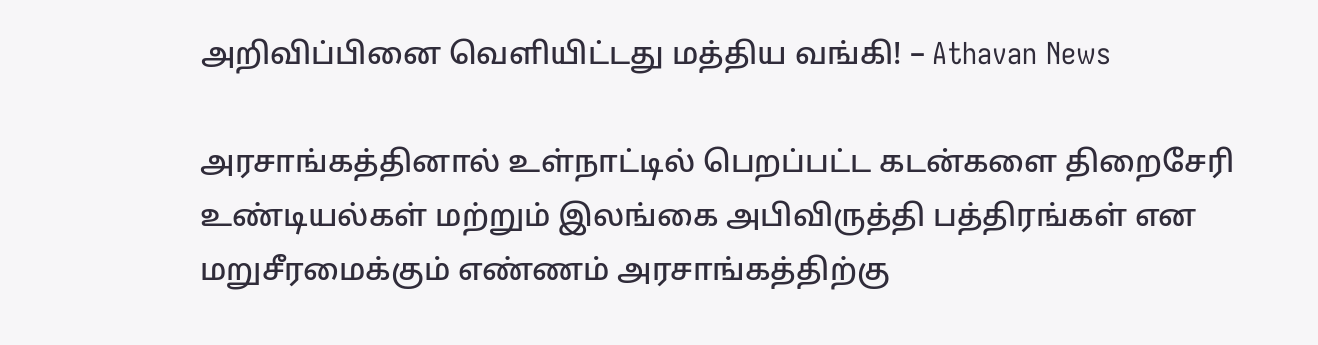அறிவிப்பினை வெளியிட்டது மத்திய வங்கி! – Athavan News

அரசாங்கத்தினால் உள்நாட்டில் பெறப்பட்ட கடன்களை திறைசேரி உண்டியல்கள் மற்றும் இலங்கை அபிவிருத்தி பத்திரங்கள் என மறுசீரமைக்கும் எண்ணம் அரசாங்கத்திற்கு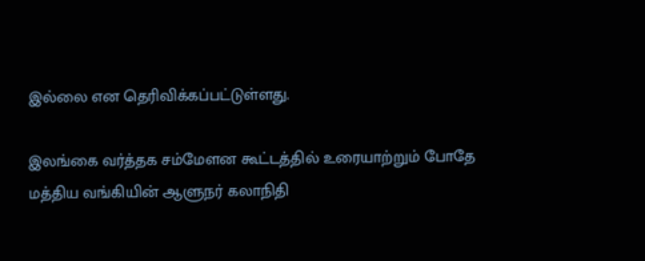இல்லை என தெரிவிக்கப்பட்டுள்ளது.

இலங்கை வர்த்தக சம்மேளன கூட்டத்தில் உரையாற்றும் போதே மத்திய வங்கியின் ஆளுநர் கலாநிதி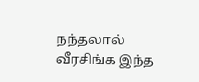நந்தலால் வீரசிங்க இந்த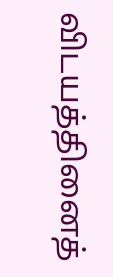விடயத்தினைத்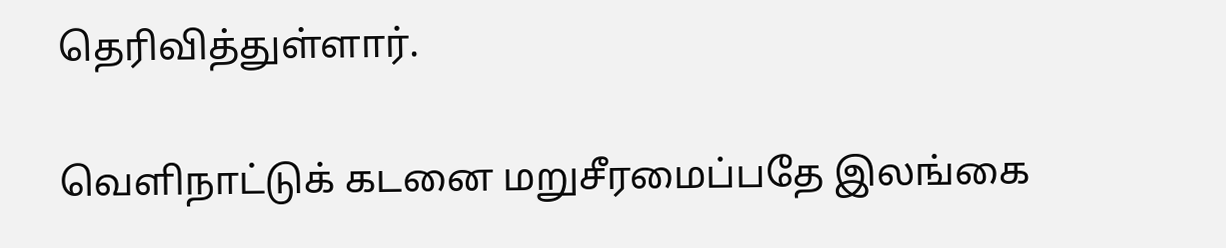தெரிவித்துள்ளார்.

வெளிநாட்டுக் கடனை மறுசீரமைப்பதே இலங்கை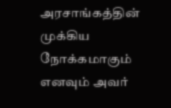அரசாங்கத்தின் முக்கிய நோக்கமாகும் எனவும் அவர்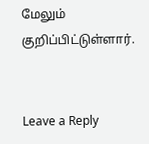மேலும் குறிப்பிட்டுள்ளார்.


Leave a Reply